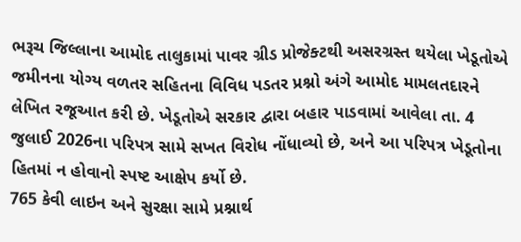ભરૂચ જિલ્લાના આમોદ તાલુકામાં પાવર ગ્રીડ પ્રોજેક્ટથી અસરગ્રસ્ત થયેલા ખેડૂતોએ જમીનના યોગ્ય વળતર સહિતના વિવિધ પડતર પ્રશ્નો અંગે આમોદ મામલતદારને લેખિત રજૂઆત કરી છે. ખેડૂતોએ સરકાર દ્વારા બહાર પાડવામાં આવેલા તા. 4 જુલાઈ 2026ના પરિપત્ર સામે સખત વિરોધ નોંધાવ્યો છે, અને આ પરિપત્ર ખેડૂતોના હિતમાં ન હોવાનો સ્પષ્ટ આક્ષેપ કર્યો છે.
765 કેવી લાઇન અને સુરક્ષા સામે પ્રશ્નાર્થ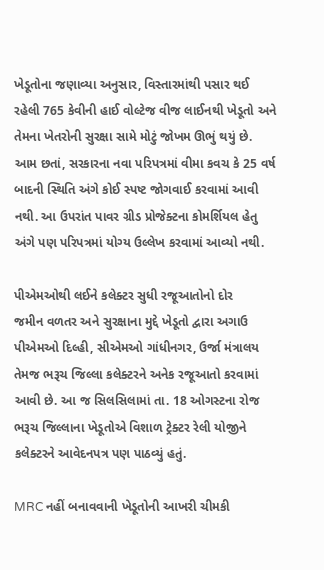ખેડૂતોના જણાવ્યા અનુસાર, વિસ્તારમાંથી પસાર થઈ રહેલી 765 કેવીની હાઈ વોલ્ટેજ વીજ લાઈનથી ખેડૂતો અને તેમના ખેતરોની સુરક્ષા સામે મોટું જોખમ ઊભું થયું છે. આમ છતાં, સરકારના નવા પરિપત્રમાં વીમા કવચ કે 25 વર્ષ બાદની સ્થિતિ અંગે કોઈ સ્પષ્ટ જોગવાઈ કરવામાં આવી નથી. આ ઉપરાંત પાવર ગ્રીડ પ્રોજેક્ટના કોમર્શિયલ હેતુ અંગે પણ પરિપત્રમાં યોગ્ય ઉલ્લેખ કરવામાં આવ્યો નથી.

પીએમઓથી લઈને કલેક્ટર સુધી રજૂઆતોનો દોર
જમીન વળતર અને સુરક્ષાના મુદ્દે ખેડૂતો દ્વારા અગાઉ પીએમઓ દિલ્હી, સીએમઓ ગાંધીનગર, ઉર્જા મંત્રાલય તેમજ ભરૂચ જિલ્લા કલેક્ટરને અનેક રજૂઆતો કરવામાં આવી છે. આ જ સિલસિલામાં તા. 18 ઓગસ્ટના રોજ ભરૂચ જિલ્લાના ખેડૂતોએ વિશાળ ટ્રેક્ટર રેલી યોજીને કલેક્ટરને આવેદનપત્ર પણ પાઠવ્યું હતું.

MRC નહીં બનાવવાની ખેડૂતોની આખરી ચીમકી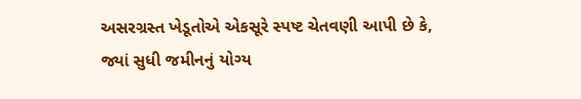અસરગ્રસ્ત ખેડૂતોએ એકસૂરે સ્પષ્ટ ચેતવણી આપી છે કે, જ્યાં સુધી જમીનનું યોગ્ય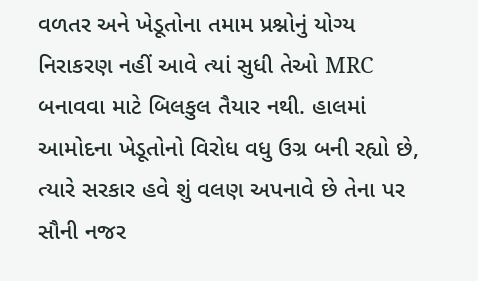વળતર અને ખેડૂતોના તમામ પ્રશ્નોનું યોગ્ય નિરાકરણ નહીં આવે ત્યાં સુધી તેઓ MRC બનાવવા માટે બિલકુલ તૈયાર નથી. હાલમાં આમોદના ખેડૂતોનો વિરોધ વધુ ઉગ્ર બની રહ્યો છે, ત્યારે સરકાર હવે શું વલણ અપનાવે છે તેના પર સૌની નજર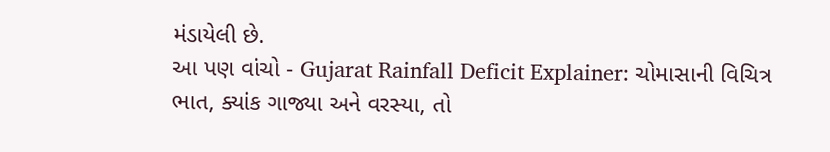મંડાયેલી છે.
આ પણ વાંચો - Gujarat Rainfall Deficit Explainer: ચોમાસાની વિચિત્ર ભાત, ક્યાંક ગાજ્યા અને વરસ્યા, તો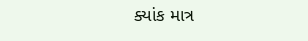ક્યાંક માત્ર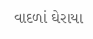વાદળાં ઘેરાયા